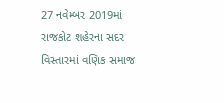27 નવેમ્બર 2019માં રાજકોટ શહેરના સદર વિસ્તારમાં વણિક સમાજ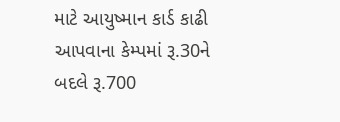માટે આયુષ્માન કાર્ડ કાઢી આપવાના કેમ્પમાં રૂ.30ને બદલે રૂ.700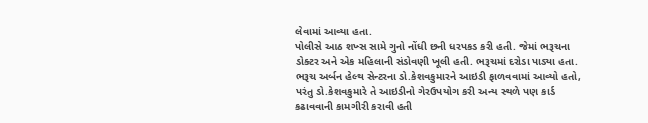લેવામાં આવ્યા હતા.
પોલીસે આઠ શખ્સ સામે ગુનો નોંધી છની ધરપકડ કરી હતી. જેમાં ભરૂચના ડોક્ટર અને એક મહિલાની સંડોવણી ખૂલી હતી. ભરૂચમાં દરોડા પાડ્યા હતા. ભરૂચ અર્બન હેલ્થ સેન્ટરના ડો.કેશવકુમારને આઇડી ફાળવવામાં આવ્યો હતો, પરંતુ ડો.કેશવકુમારે તે આઇડીનો ગેરઉપયોગ કરી અન્ય સ્થળે પણ કાર્ડ કઢાવવાની કામગીરી કરાવી હતી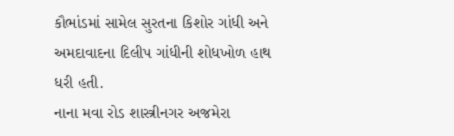કૌભાંડમાં સામેલ સુરતના કિશોર ગાંધી અને અમદાવાદના દિલીપ ગાંધીની શોધખોળ હાથ ધરી હતી.
નાના મવા રોડ શાસ્ત્રીનગર અજમેરા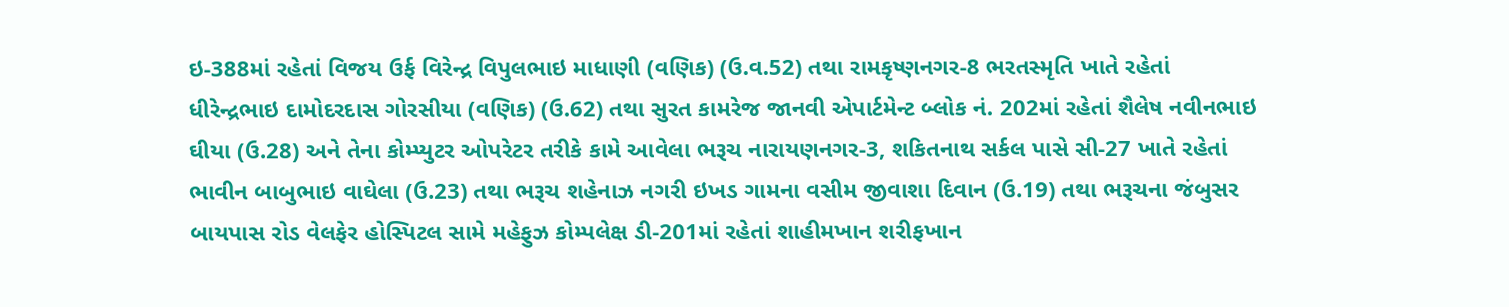ઇ-388માં રહેતાં વિજય ઉર્ફ વિરેન્દ્ર વિપુલભાઇ માધાણી (વણિક) (ઉ.વ.52) તથા રામકૃષ્ણનગર-8 ભરતસ્મૃતિ ખાતે રહેતાં ધીરેન્દ્રભાઇ દામોદરદાસ ગોરસીયા (વણિક) (ઉ.62) તથા સુરત કામરેજ જાનવી એપાર્ટમેન્ટ બ્લોક નં. 202માં રહેતાં શૈલેષ નવીનભાઇ ઘીયા (ઉ.28) અને તેના કોમ્પ્યુટર ઓપરેટર તરીકે કામે આવેલા ભરૂચ નારાયણનગર-3, શકિતનાથ સર્કલ પાસે સી-27 ખાતે રહેતાં ભાવીન બાબુભાઇ વાઘેલા (ઉ.23) તથા ભરૂચ શહેનાઝ નગરી ઇખડ ગામના વસીમ જીવાશા દિવાન (ઉ.19) તથા ભરૂચના જંબુસર બાયપાસ રોડ વેલફેર હોસ્પિટલ સામે મહેફુઝ કોમ્પલેક્ષ ડી-201માં રહેતાં શાહીમખાન શરીફખાન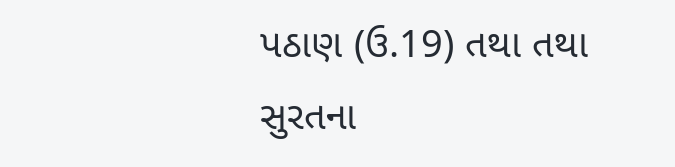પઠાણ (ઉ.19) તથા તથા સુરતના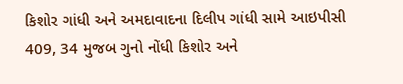કિશોર ગાંધી અને અમદાવાદના દિલીપ ગાંધી સામે આઇપીસી 409, 34 મુજબ ગુનો નોંધી કિશોર અને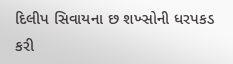દિલીપ સિવાયના છ શખ્સોની ધરપકડ કરી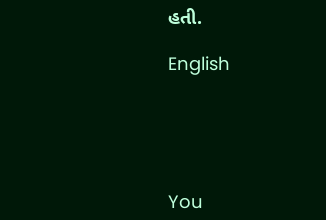હતી.

English





You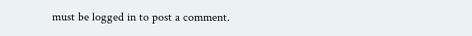must be logged in to post a comment.